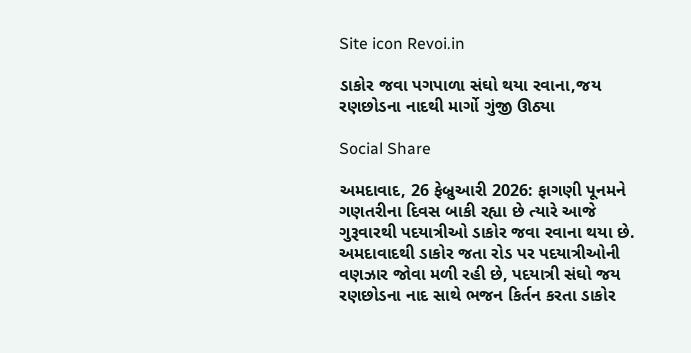Site icon Revoi.in

ડાકોર જવા પગપાળા સંઘો થયા રવાના,જય રણછોડના નાદથી માર્ગો ગુંજી ઊઠ્યા

Social Share

અમદાવાદ, 26 ફેબ્રુઆરી 2026: ફાગણી પૂનમને ગણતરીના દિવસ બાકી રહ્યા છે ત્યારે આજે ગુરૂવારથી પદયાત્રીઓ ડાકોર જવા રવાના થયા છે. અમદાવાદથી ડાકોર જતા રોડ પર પદયાત્રીઓની વણઝાર જોવા મળી રહી છે, પદયાત્રી સંઘો જય રણછોડના નાદ સાથે ભજન કિર્તન કરતા ડાકોર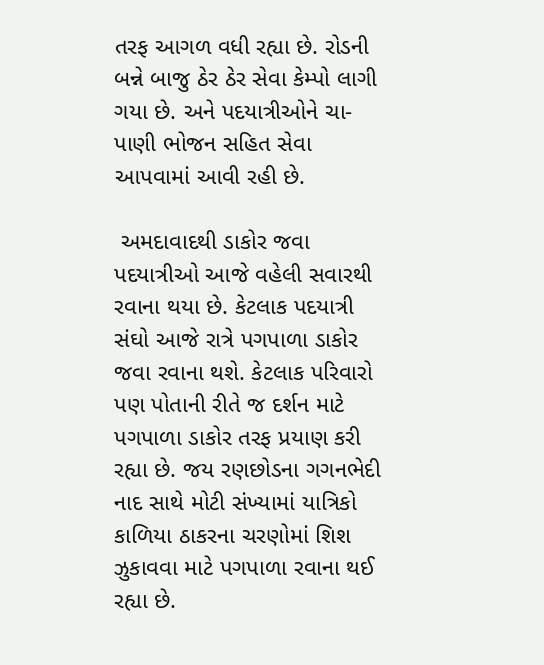તરફ આગળ વધી રહ્યા છે. રોડની બન્ને બાજુ ઠેર ઠેર સેવા કેમ્પો લાગી ગયા છે. અને પદયાત્રીઓને ચા-પાણી ભોજન સહિત સેવા આપવામાં આવી રહી છે.

 અમદાવાદથી ડાકોર જવા પદયાત્રીઓ આજે વહેલી સવારથી રવાના થયા છે. કેટલાક પદયાત્રી સંઘો આજે રાત્રે પગપાળા ડાકોર જવા રવાના થશે. કેટલાક પરિવારો પણ પોતાની રીતે જ દર્શન માટે પગપાળા ડાકોર તરફ પ્રયાણ કરી રહ્યા છે. જય રણછોડના ગગનભેદી નાદ સાથે મોટી સંખ્યામાં યાત્રિકો કાળિયા ઠાકરના ચરણોમાં શિશ ઝુકાવવા માટે પગપાળા રવાના થઈ રહ્યા છે.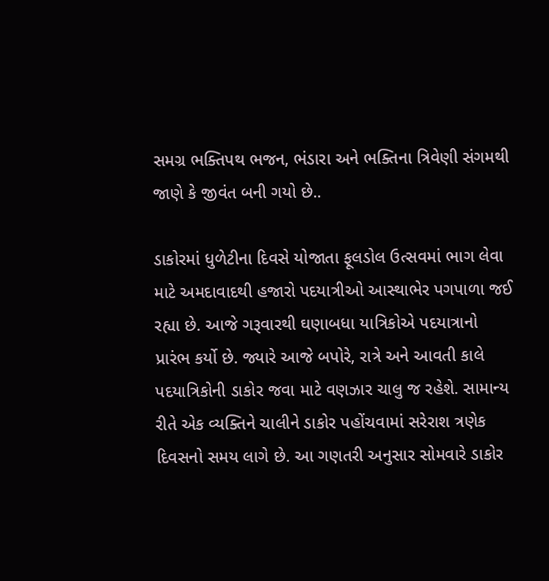સમગ્ર ભક્તિપથ ભજન, ભંડારા અને ભક્તિના ત્રિવેણી સંગમથી જાણે કે જીવંત બની ગયો છે..

ડાકોરમાં ધુળેટીના દિવસે યોજાતા ફૂલડોલ ઉત્સવમાં ભાગ લેવા માટે અમદાવાદથી હજારો પદયાત્રીઓ આસ્થાભેર પગપાળા જઈ રહ્યા છે. આજે ગરૂવારથી ઘણાબધા યાત્રિકોએ પદયાત્રાનો પ્રારંભ કર્યો છે. જ્યારે આજે બપોરે, રાત્રે અને આવતી કાલે પદયાત્રિકોની ડાકોર જવા માટે વણઝાર ચાલુ જ રહેશે. સામાન્ય રીતે એક વ્યક્તિને ચાલીને ડાકોર પહોંચવામાં સરેરાશ ત્રણેક દિવસનો સમય લાગે છે. આ ગણતરી અનુસાર સોમવારે ડાકોર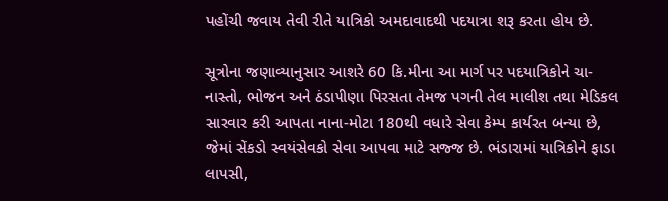પહોંચી જવાય તેવી રીતે યાત્રિકો અમદાવાદથી પદયાત્રા શરૂ કરતા હોય છે.

સૂત્રોના જણાવ્યાનુસાર આશરે 60 કિ.મીના આ માર્ગ પર પદયાત્રિકોને ચા-નાસ્તો, ભોજન અને ઠંડાપીણા પિરસતા તેમજ પગની તેલ માલીશ તથા મેડિકલ સારવાર કરી આપતા નાના-મોટા 180થી વધારે સેવા કેમ્પ કાર્યરત બન્યા છે,  જેમાં સેંકડો સ્વયંસેવકો સેવા આપવા માટે સજ્જ છે. ભંડારામાં યાત્રિકોને ફાડા લાપસી,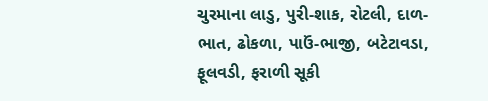ચુરમાના લાડુ, પુરી-શાક, રોટલી, દાળ-ભાત, ઢોકળા, પાઉં-ભાજી, બટેટાવડા, ફૂલવડી, ફરાળી સૂકી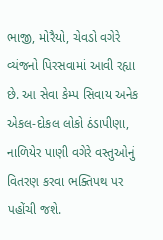ભાજી, મોરૈયો, ચેવડો વગેરે વ્યંજનો પિરસવામાં આવી રહ્યા છે. આ સેવા કેમ્પ સિવાય અનેક એકલ-દોકલ લોકો ઠંડાપીણા, નાળિયેર પાણી વગેરે વસ્તુઓનું વિતરણ કરવા ભક્તિપથ પર પહોંચી જશે.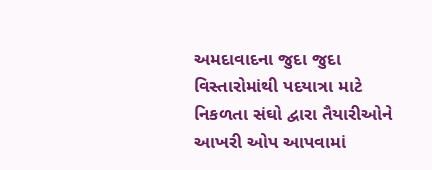અમદાવાદના જુદા જુદા વિસ્તારોમાંથી પદયાત્રા માટે નિકળતા સંઘો દ્વારા તૈયારીઓને આખરી ઓપ આપવામાં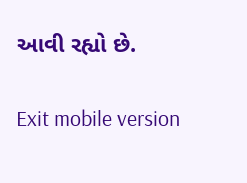આવી રહ્યો છે.

Exit mobile version